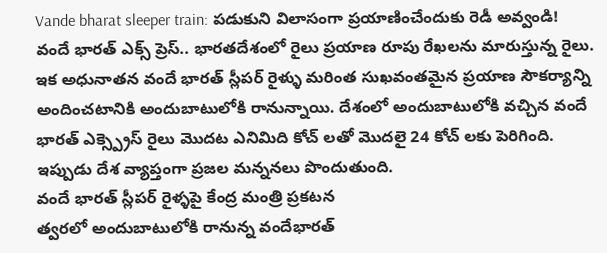Vande bharat sleeper train: పడుకుని విలాసంగా ప్రయాణించేందుకు రెడీ అవ్వండి!
వందే భారత్ ఎక్స్ ప్రెస్.. భారతదేశంలో రైలు ప్రయాణ రూపు రేఖలను మారుస్తున్న రైలు. ఇక అధునాతన వందే భారత్ స్లీపర్ రైళ్ళు మరింత సుఖవంతమైన ప్రయాణ సౌకర్యాన్ని అందించటానికి అందుబాటులోకి రానున్నాయి. దేశంలో అందుబాటులోకి వచ్చిన వందే భారత్ ఎక్స్ప్రెస్ రైలు మొదట ఎనిమిది కోచ్ లతో మొదలై 24 కోచ్ లకు పెరిగింది. ఇప్పుడు దేశ వ్యాప్తంగా ప్రజల మన్ననలు పొందుతుంది.
వందే భారత్ స్లీపర్ రైళ్ళపై కేంద్ర మంత్రి ప్రకటన
త్వరలో అందుబాటులోకి రానున్న వందేభారత్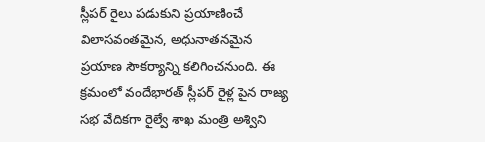స్లీపర్ రైలు పడుకుని ప్రయాణించే విలాసవంతమైన, అధునాతనమైన ప్రయాణ సౌకర్యాన్ని కలిగించనుంది. ఈ క్రమంలో వందేభారత్ స్లీపర్ రైళ్ల పైన రాజ్య సభ వేదికగా రైల్వే శాఖ మంత్రి అశ్విని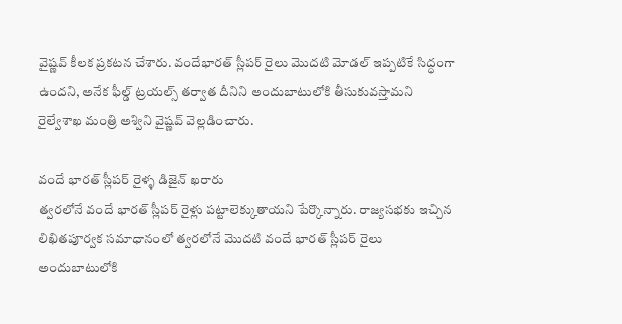వైష్ణవ్ కీలక ప్రకటన చేశారు. వందేభారత్ స్లీపర్ రైలు మొదటి మోడల్ ఇప్పటికే సిద్ధంగా ఉందని, అనేక ఫీల్డ్ ట్రయల్స్ తర్వాత దీనిని అందుబాటులోకి తీసుకువస్తామని రైల్వేశాఖ మంత్రి అశ్విని వైష్ణవ్ వెల్లడించారు.

వందే భారత్ స్లీపర్ రైళ్ళ డిజైన్ ఖరారు
త్వరలోనే వందే భారత్ స్లీపర్ రైళ్లు పట్టాలెక్కుతాయని పేర్కొన్నారు. రాజ్యసభకు ఇచ్చిన లిఖితపూర్వక సమాధానంలో త్వరలోనే మొదటి వందే భారత్ స్లీపర్ రైలు అందుబాటులోకి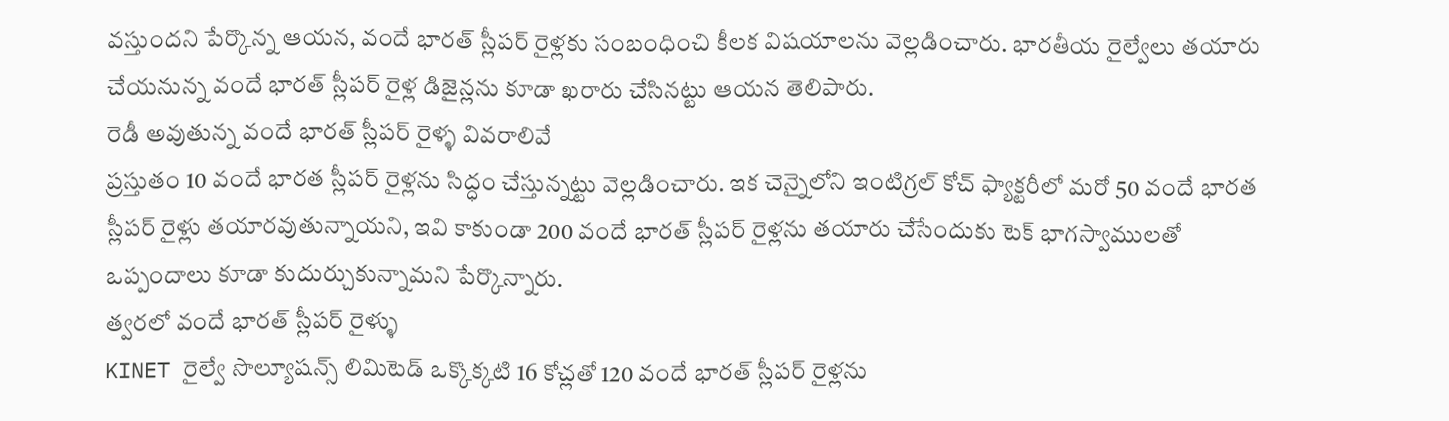వస్తుందని పేర్కొన్న ఆయన, వందే భారత్ స్లీపర్ రైళ్లకు సంబంధించి కీలక విషయాలను వెల్లడించారు. భారతీయ రైల్వేలు తయారు చేయనున్న వందే భారత్ స్లీపర్ రైళ్ల డిజైన్లను కూడా ఖరారు చేసినట్టు ఆయన తెలిపారు.
రెడీ అవుతున్న వందే భారత్ స్లీపర్ రైళ్ళ వివరాలివే
ప్రస్తుతం 10 వందే భారత స్లీపర్ రైళ్లను సిద్ధం చేస్తున్నట్టు వెల్లడించారు. ఇక చెన్నైలోని ఇంటిగ్రల్ కోచ్ ఫ్యాక్టరీలో మరో 50 వందే భారత స్లీపర్ రైళ్లు తయారవుతున్నాయని, ఇవి కాకుండా 200 వందే భారత్ స్లీపర్ రైళ్లను తయారు చేసేందుకు టెక్ భాగస్వాములతో ఒప్పందాలు కూడా కుదుర్చుకున్నామని పేర్కొన్నారు.
త్వరలో వందే భారత్ స్లీపర్ రైళ్ళు
KINET రైల్వే సొల్యూషన్స్ లిమిటెడ్ ఒక్కొక్కటి 16 కోచ్లతో 120 వందే భారత్ స్లీపర్ రైళ్లను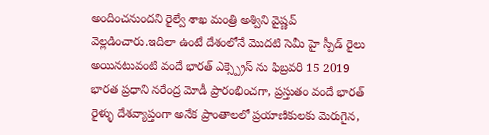అందించనుందని రైల్వే శాఖ మంత్రి అశ్విని వైష్ణవ్ వెల్లడించారు.ఇదిలా ఉంటే దేశంలోనే మొదటి సెమీ హై స్పీడ్ రైలు అయినటువంటి వందే భారత్ ఎక్స్ప్రెస్ ను ఫిబ్రవరి 15 2019 భారత ప్రధాని నరేంద్ర మోడీ ప్రారంభించగా, ప్రస్తుతం వందే భారత్ రైళ్ళు దేశవ్యాప్తంగా అనేక ప్రాంతాలలో ప్రయాణికులకు మెరుగైన,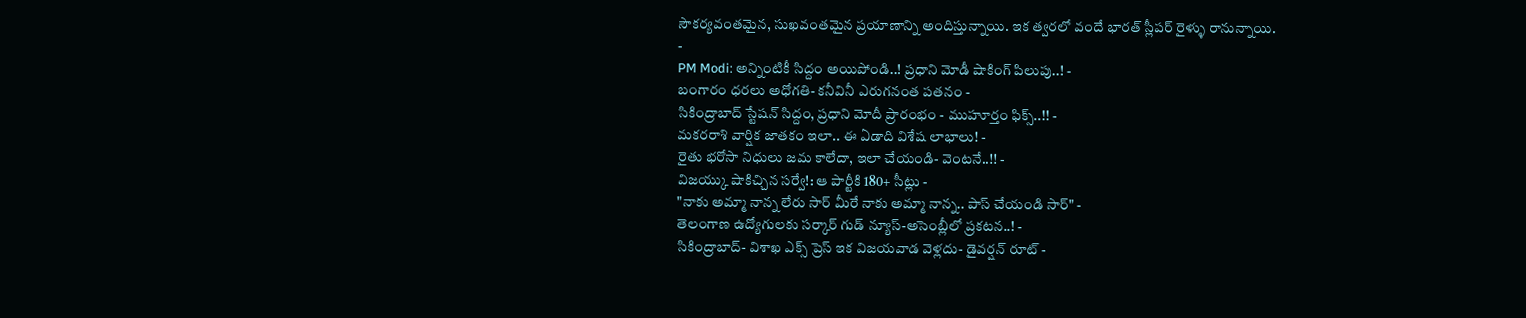సౌకర్యవంతమైన, సుఖవంతమైన ప్రయాణాన్ని అందిస్తున్నాయి. ఇక త్వరలో వందే భారత్ స్లీపర్ రైళ్ళు రానున్నాయి.
-
PM Modi: అన్నింటికీ సిద్దం అయిపోండి..! ప్రధాని మోడీ షాకింగ్ పిలుపు..! -
బంగారం ధరలు అధోగతి- కనీవినీ ఎరుగనంత పతనం -
సికింద్రాబాద్ స్టేషన్ సిద్దం, ప్రధాని మోదీ ప్రారంభం - ముహూర్తం ఫిక్స్..!! -
మకరరాశి వార్షిక జాతకం ఇలా.. ఈ ఏడాది విశేష లాభాలు! -
రైతు భరోసా నిధులు జమ కాలేదా, ఇలా చేయండి- వెంటనే..!! -
విజయ్కు షాకిచ్చిన సర్వే!: ఆ పార్టీకి 180+ సీట్లు -
"నాకు అమ్మా నాన్న లేరు సార్ మీరే నాకు అమ్మా నాన్న.. పాస్ చేయండి సార్" -
తెలంగాణ ఉద్యోగులకు సర్కార్ గుడ్ న్యూస్-అసెంబ్లీలో ప్రకటన..! -
సికింద్రాబాద్- విశాఖ ఎక్స్ ప్రెస్ ఇక విజయవాడ వెళ్లదు- డైవర్షన్ రూట్ -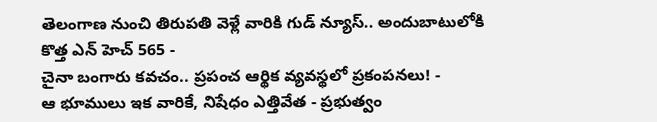తెలంగాణ నుంచి తిరుపతి వెళ్లే వారికి గుడ్ న్యూస్.. అందుబాటులోకి కొత్త ఎన్ హెచ్ 565 -
చైనా బంగారు కవచం.. ప్రపంచ ఆర్థిక వ్యవస్థలో ప్రకంపనలు! -
ఆ భూములు ఇక వారికే, నిషేధం ఎత్తివేత - ప్రభుత్వం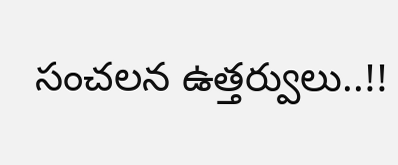సంచలన ఉత్తర్వులు..!!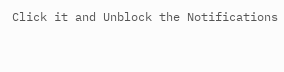Click it and Unblock the Notifications